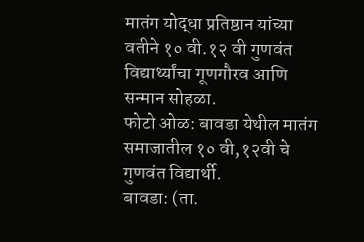मातंग योद्धा प्रतिष्ठान यांच्या वतीने १० वी.१२ वी गुणवंत विद्यार्थ्यांचा गूणगौरव आणि सन्मान सोहळा.
फोटो ओळ: बावडा येथील मातंग समाजातील १० वी,१२वी चे गुणवंत विद्यार्थी.
बावडा: (ता.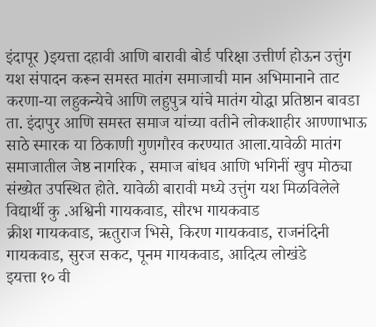इंदापूर )इयत्ता दहावी आणि बारावी बोर्ड परिक्षा उत्तीर्ण होऊन उत्तुंग यश संपादन करून समस्त मातंग समाजाची मान अभिमानाने ताट करणा-या लहुकन्येचे आणि लहुपुत्र यांचे मातंग योद्धा प्रतिष्ठान बावडा ता. इंदापुर आणि समस्त समाज यांच्या वतीने लोकशाहीर आण्णाभाऊ साठे स्मारक या ठिकाणी गुणगौरव करण्यात आला.यावेळी मातंग समाजातील जेष्ठ नागरिक , समाज बांधव आणि भगिनीं खुप मोठ्या संख्येत उपस्थित होते. यावेळी बारावी मध्ये उत्तुंग यश मिळविलेले विद्यार्थी कु .अश्विनी गायकवाड, सौरभ गायकवाड
क्रीश गायकवाड, ऋतुराज भिसे, किरण गायकवाड, राजनंदिनी गायकवाड, सुरज सकट, पूनम गायकवाड, आदित्य लोखंडे
इयत्ता १० वी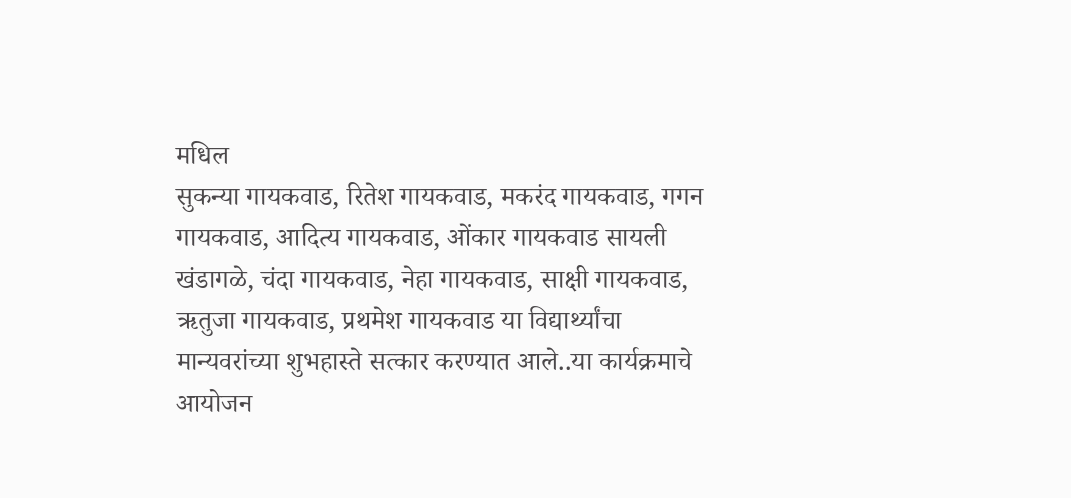मधिल
सुकन्या गायकवाड, रितेश गायकवाड, मकरंद गायकवाड, गगन गायकवाड, आदित्य गायकवाड, ओंकार गायकवाड सायली खंडागळे, चंदा गायकवाड, नेहा गायकवाड, साक्षी गायकवाड, ऋतुजा गायकवाड, प्रथमेश गायकवाड या विद्यार्थ्यांचा मान्यवरांच्या शुभहास्ते सत्कार करण्यात आले..या कार्यक्रमाचे आयोजन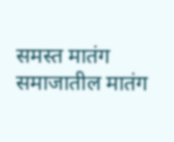समस्त मातंग समाजातील मातंग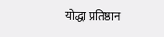योद्धा प्रतिष्ठान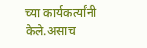च्या कार्यकर्त्यांनी केले.असाच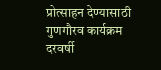प्रोत्साहन देण्यासाठी गुणगौरव कार्यक्रम दरवर्षी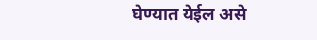घेण्यात येईल असे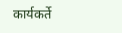कार्यकर्ते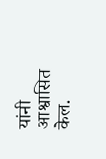यांनी आश्वासित केल.